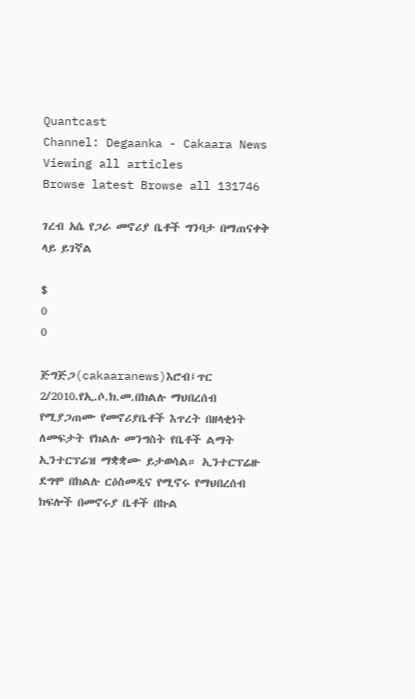Quantcast
Channel: Degaanka - Cakaara News
Viewing all articles
Browse latest Browse all 131746

ገረብ አሴ የጋራ መኖሪያ ቤቶች ግንባታ በማጠናቀቅ ላይ ይገኛል

$
0
0

ጅግጅጋ(cakaaranews)እሮብ፤ጥር 2/2010.የኢ.ሶ.ክ.መ.በክልሉ ማህበረሰብ የሚያጋጠሙ የመኖሪያቤቶች እጥረት በዘላቂነት ለመፍታት የክልሉ መንግስት የቤቶች ልማት ኢንተርፕሬዝ ማቋቋሙ ይታወሳል። ኢንተርፕሬዙ ደግሞ በክልሉ ርዕስመዲና የሚኖሩ የማህበረሰብ ክፍሎች በመኖሩያ ቤቶች በኩል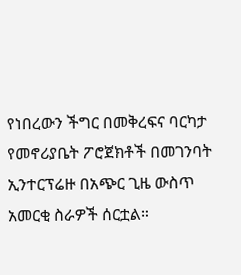የነበረውን ችግር በመቅረፍና ባርካታ የመኖሪያቤት ፖሮጀክቶች በመገንባት ኢንተርፕሬዙ በአጭር ጊዜ ውስጥ አመርቂ ስራዎች ሰርቷል።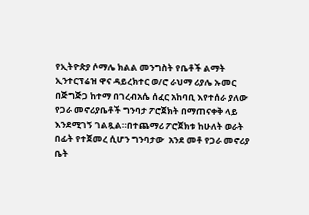የኢትዮጵያ ሶማሌ ክልል መንግስት የቤቶች ልማት ኢንተርፕሬዝ ዋና ዳይረክተር ወ/ሮ ራህማ ሪያሌ ኡመር በጅግጅጋ ከተማ በገረብአሴ ሰፈር አከባቢ እየተሰራ ያለው የጋራ መኖሪያቤቶች ግንባታ ፖሮጀክት በማጠናቀቅ ላይ እንደሚገኝ ገልጿል።በተጨማሪ ፖሮጀክቱ ከሁለት ወራት በፊት የተጀመረ ሲሆን ግንባታው  አንደ መቶ የጋራ መኖሪያ ቤት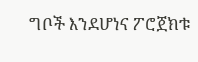ግቦች እንደሆነና ፖሮጀክቱ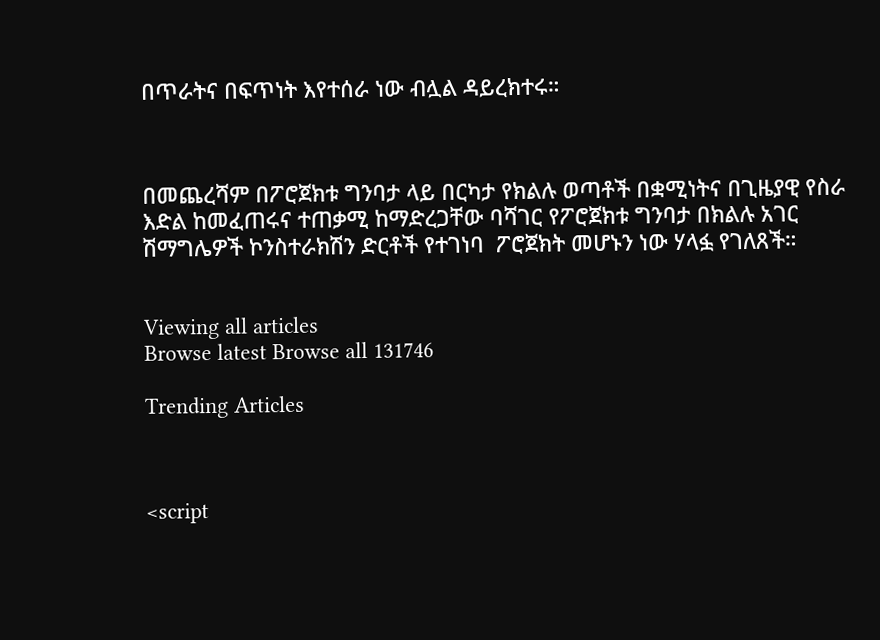በጥራትና በፍጥነት እየተሰራ ነው ብሏል ዳይረክተሩ።



በመጨረሻም በፖሮጀክቱ ግንባታ ላይ በርካታ የክልሉ ወጣቶች በቋሚነትና በጊዜያዊ የስራ እድል ከመፈጠሩና ተጠቃሚ ከማድረጋቸው ባሻገር የፖሮጀክቱ ግንባታ በክልሉ አገር ሽማግሌዎች ኮንስተራክሽን ድርቶች የተገነባ  ፖሮጀክት መሆኑን ነው ሃላፏ የገለጸች።


Viewing all articles
Browse latest Browse all 131746

Trending Articles



<script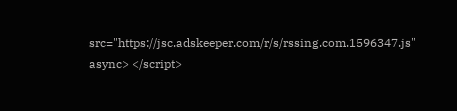src="https://jsc.adskeeper.com/r/s/rssing.com.1596347.js" async> </script>